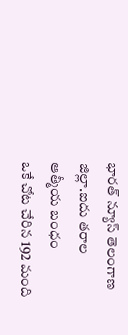భారత్ న్యూస్ తెలంగాణ జిల్లా.ఐదు తరాల ఆత్మీయ బంధం
ఒకే చోట చేరిన 192 మంది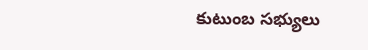కుటుంబ సభ్యులు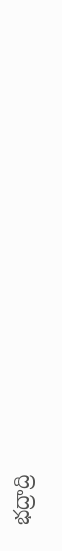భద్రాద్రి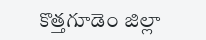కొత్తగూడెం జిల్లా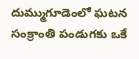దుమ్ముగూడెంలో ఘటన
సంక్రాంతి పండుగకు ఒకే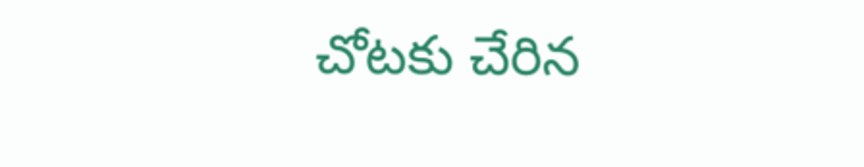చోటకు చేరిన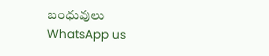బంధువులు
WhatsApp us